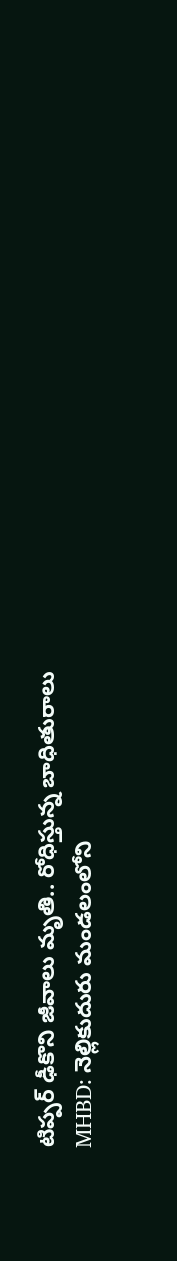టిప్పర్ ఢీకొని జీవాలు మృతి.. రోధిస్తున్న బాధితురాలు
MHBD: నెల్లికుదురు మండలంలోని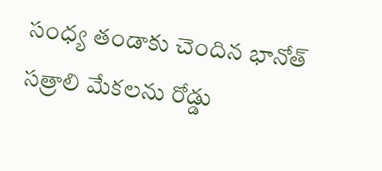సంధ్య తండాకు చెందిన భానోత్ సత్రాలి మేకలను రోడ్డు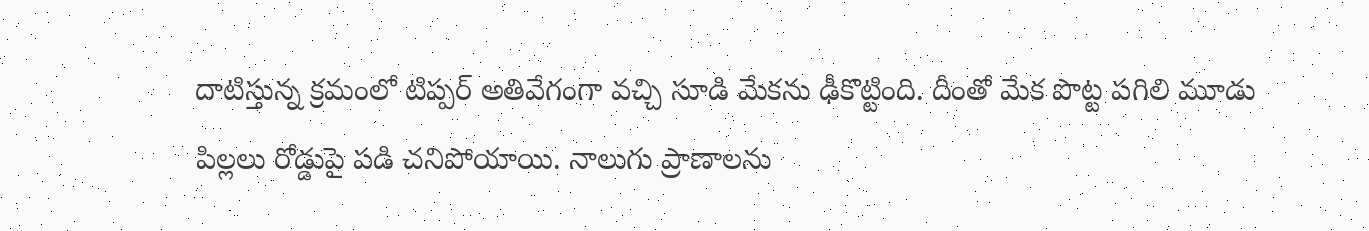దాటిస్తున్న క్రమంలో టిప్పర్ అతివేగంగా వచ్చి సూడి మేకను ఢీకొట్టింది. దీంతో మేక పొట్ట పగిలి మూడు పిల్లలు రోడ్డుపై పడి చనిపోయాయి. నాలుగు ప్రాణాలను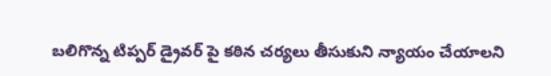బలిగొన్న టిప్పర్ డ్రైవర్ పై కఠిన చర్యలు తీసుకుని న్యాయం చేయాలని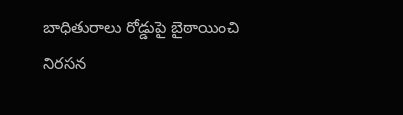బాధితురాలు రోడ్డుపై బైఠాయించి నిరసన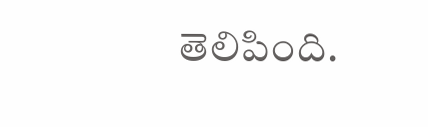తెలిపింది.